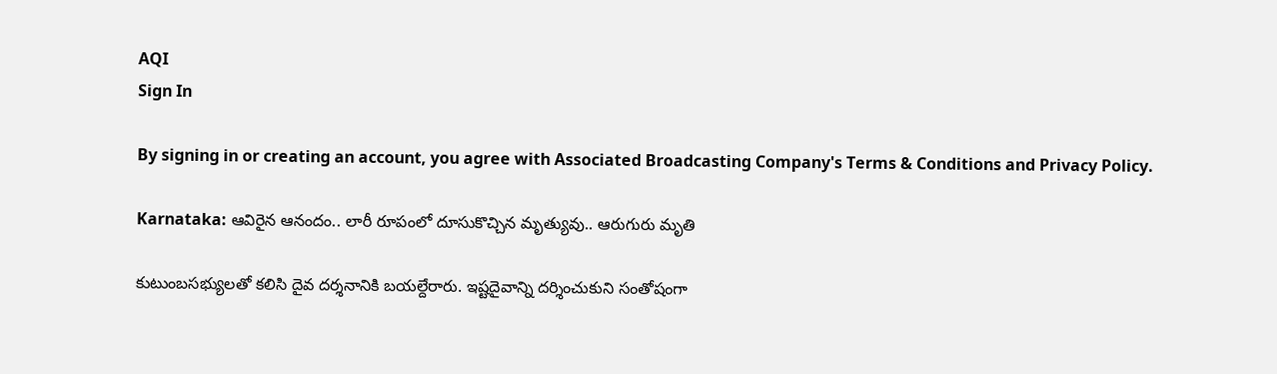AQI
Sign In

By signing in or creating an account, you agree with Associated Broadcasting Company's Terms & Conditions and Privacy Policy.

Karnataka: ఆవిరైన ఆనందం.. లారీ రూపంలో దూసుకొచ్చిన మృత్యువు.. ఆరుగురు మృతి

కుటుంబసభ్యులతో కలిసి దైవ దర్శనానికి బయల్దేరారు. ఇష్టదైవాన్ని దర్శించుకుని సంతోషంగా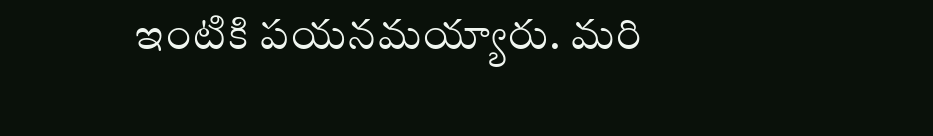ఇంటికి పయనమయ్యారు. మరి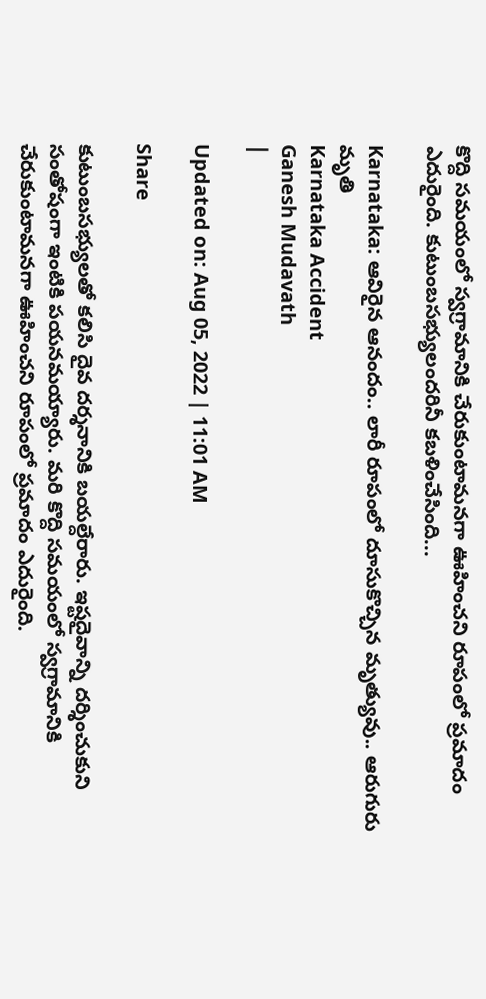కొద్ది సమయంలో స్వగ్రామానికి చేరుకుంటామనగా ఊహించని రూపంలో ప్రమాదం ఎదురైంది. కుటుంబసభ్యులందరినీ కబళించేసింది...

Karnataka: ఆవిరైన ఆనందం.. లారీ రూపంలో దూసుకొచ్చిన మృత్యువు.. ఆరుగురు మృతి
Karnataka Accident
Ganesh Mudavath
|

Updated on: Aug 05, 2022 | 11:01 AM

Share

కుటుంబసభ్యులతో కలిసి దైవ దర్శనానికి బయల్దేరారు. ఇష్టదైవాన్ని దర్శించుకుని సంతోషంగా ఇంటికి పయనమయ్యారు. మరి కొద్ది సమయంలో స్వగ్రామానికి చేరుకుంటామనగా ఊహించని రూపంలో ప్రమాదం ఎదురైంది.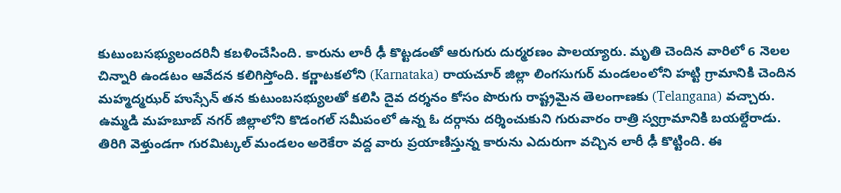కుటుంబసభ్యులందరినీ కబళించేసింది. కారును లారీ ఢీ కొట్టడంతో ఆరుగురు దుర్మరణం పాలయ్యారు. మృతి చెందిన వారిలో 6 నెలల చిన్నారి ఉండటం ఆవేదన కలిగిస్తోంది. కర్ణాటకలోని (Karnataka) రాయచూర్ జిల్లా లింగసుగుర్ మండలంలోని హట్టి గ్రామానికి చెందిన మహ్మద్మఝర్ హుస్సేన్ తన కుటుంబసభ్యులతో కలిసి దైవ దర్శనం కోసం పొరుగు రాష్ట్రమైన తెలంగాణకు (Telangana) వచ్చారు. ఉమ్మడి మహబూబ్ నగర్ జిల్లాలోని కొడంగల్ సమీపంలో ఉన్న ఓ దర్గాను దర్శించుకుని గురువారం రాత్రి స్వగ్రామానికి బయల్దేరాడు. తిరిగి వెళ్తుండగా గురమిట్కల్ మండలం అరెకేరా వద్ద వారు ప్రయాణిస్తున్న కారును ఎదురుగా వచ్చిన లారీ ఢీ కొట్టింది. ఈ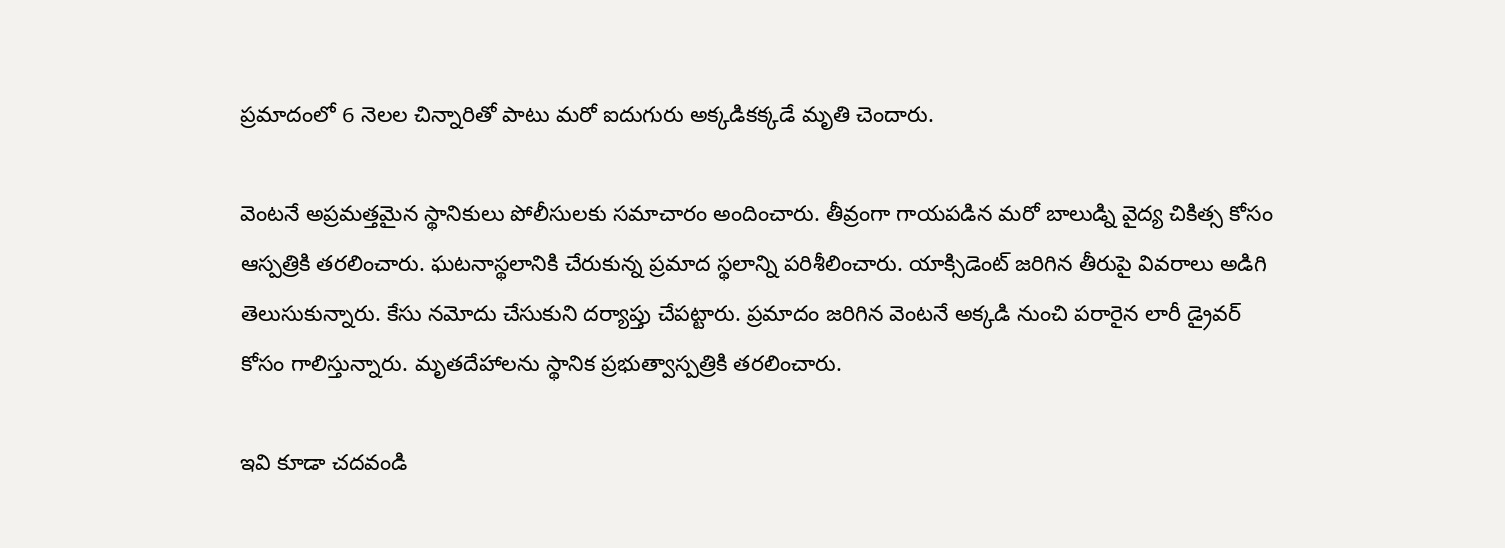ప్రమాదంలో 6 నెలల చిన్నారితో పాటు మరో ఐదుగురు అక్కడికక్కడే మృతి చెందారు.

వెంటనే అప్రమత్తమైన స్థానికులు పోలీసులకు సమాచారం అందించారు. తీవ్రంగా గాయపడిన మరో బాలుడ్ని వైద్య చికిత్స కోసం ఆస్పత్రికి తరలించారు. ఘటనాస్థలానికి చేరుకున్న ప్రమాద స్థలాన్ని పరిశీలించారు. యాక్సిడెంట్ జరిగిన తీరుపై వివరాలు అడిగి తెలుసుకున్నారు. కేసు నమోదు చేసుకుని దర్యాప్తు చేపట్టారు. ప్రమాదం జరిగిన వెంటనే అక్కడి నుంచి పరారైన లారీ డ్రైవర్ కోసం గాలిస్తున్నారు. మృతదేహాలను స్థానిక ప్రభుత్వాస్పత్రికి తరలించారు.

ఇవి కూడా చదవండి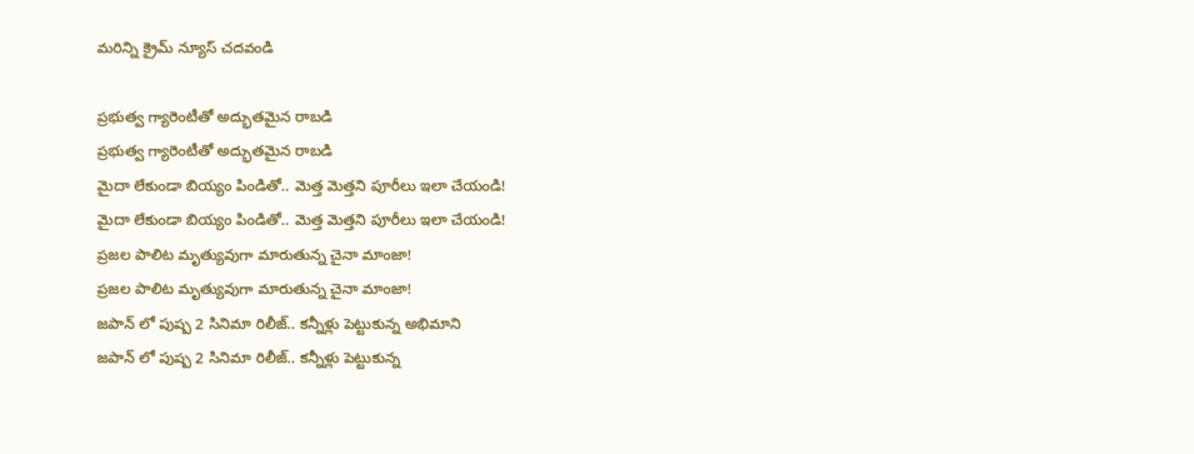మరిన్ని క్రైమ్ న్యూస్ చదవండి

ప్రభుత్వ గ్యారెంటీతో అద్భుతమైన రాబడి
ప్రభుత్వ గ్యారెంటీతో అద్భుతమైన రాబడి
మైదా లేకుండా బియ్యం పిండితో.. మెత్త మెత్తని పూరీలు ఇలా చేయండి!
మైదా లేకుండా బియ్యం పిండితో.. మెత్త మెత్తని పూరీలు ఇలా చేయండి!
ప్రజల పాలిట మృత్యువుగా మారుతున్న చైనా మాంజా!
ప్రజల పాలిట మృత్యువుగా మారుతున్న చైనా మాంజా!
జపాన్ లో పుష్ప 2 సినిమా రిలీజ్.. కన్నీళ్లు పెట్టుకున్న అభిమాని
జపాన్ లో పుష్ప 2 సినిమా రిలీజ్.. కన్నీళ్లు పెట్టుకున్న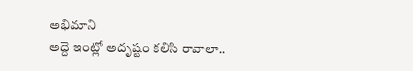అభిమాని
అద్దె ఇంట్లో అదృష్టం కలిసి రావాలా..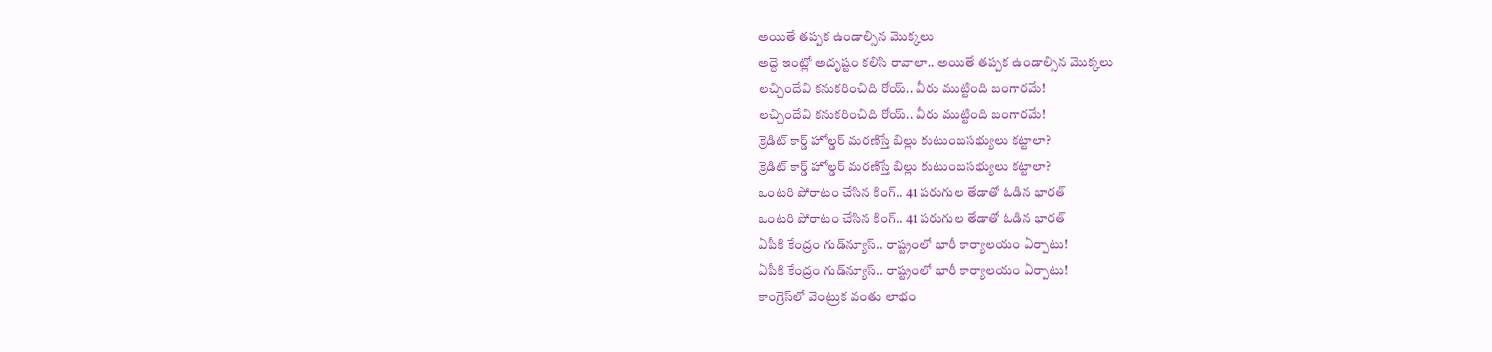అయితే తప్పక ఉండాల్సిన మొక్కలు
అద్దె ఇంట్లో అదృష్టం కలిసి రావాలా.. అయితే తప్పక ఉండాల్సిన మొక్కలు
లచ్చిందేవి కనుకరించిది రోయ్.. వీరు ముట్టింది బంగారమే!
లచ్చిందేవి కనుకరించిది రోయ్.. వీరు ముట్టింది బంగారమే!
క్రెడిట్‌ కార్డ్‌ హోల్డర్‌ మరణిస్తే బిల్లు కుటుంబసభ్యులు కట్టాలా?
క్రెడిట్‌ కార్డ్‌ హోల్డర్‌ మరణిస్తే బిల్లు కుటుంబసభ్యులు కట్టాలా?
ఒంటరి పోరాటం చేసిన కింగ్.. 41 పరుగుల తేడాతో ఓడిన భారత్
ఒంటరి పోరాటం చేసిన కింగ్.. 41 పరుగుల తేడాతో ఓడిన భారత్
ఏపీకి కేంద్రం గుడ్‌న్యూస్.. రాష్ట్రంలో భారీ కార్యాలయం ఏర్పాటు!
ఏపీకి కేంద్రం గుడ్‌న్యూస్.. రాష్ట్రంలో భారీ కార్యాలయం ఏర్పాటు!
కాంగ్రెస్‌లో వెంట్రుక వంతు లాభం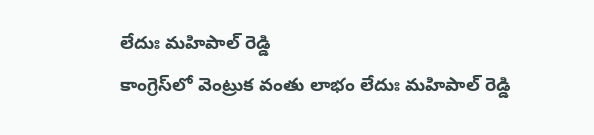లేదుః మహిపాల్ రెడ్డి
కాంగ్రెస్‌లో వెంట్రుక వంతు లాభం లేదుః మహిపాల్ రెడ్డి